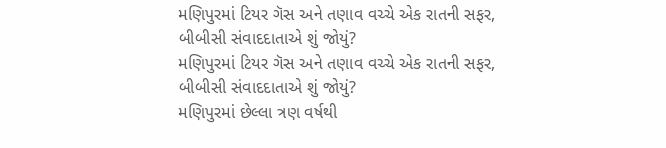મણિપુરમાં ટિયર ગૅસ અને તણાવ વચ્ચે એક રાતની સફર, બીબીસી સંવાદદાતાએ શું જોયું?
મણિપુરમાં ટિયર ગૅસ અને તણાવ વચ્ચે એક રાતની સફર, બીબીસી સંવાદદાતાએ શું જોયું?
મણિપુરમાં છેલ્લા ત્રણ વર્ષથી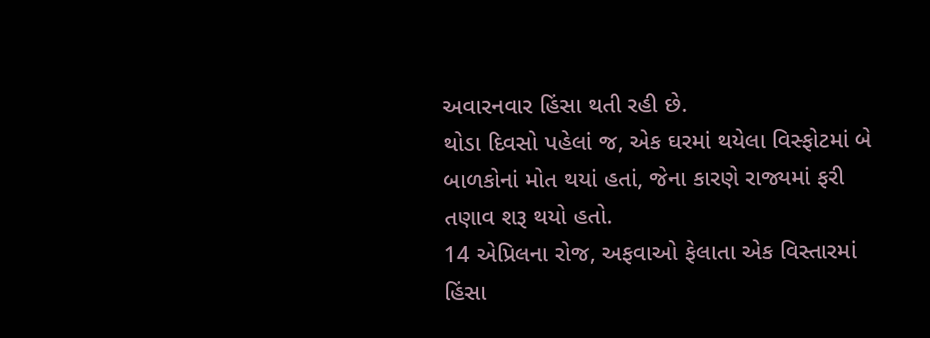અવારનવાર હિંસા થતી રહી છે.
થોડા દિવસો પહેલાં જ, એક ઘરમાં થયેલા વિસ્ફોટમાં બે બાળકોનાં મોત થયાં હતાં, જેના કારણે રાજ્યમાં ફરી તણાવ શરૂ થયો હતો.
14 એપ્રિલના રોજ, અફવાઓ ફેલાતા એક વિસ્તારમાં હિંસા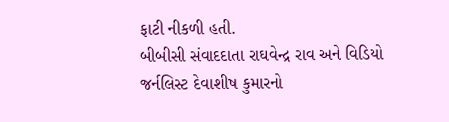ફાટી નીકળી હતી.
બીબીસી સંવાદદાતા રાઘવેન્દ્ર રાવ અને વિડિયો જર્નલિસ્ટ દેવાશીષ કુમારનો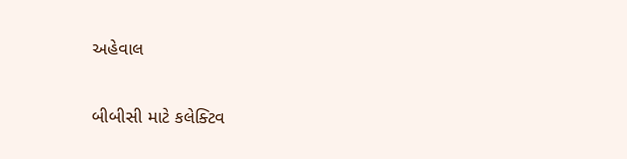અહેવાલ

બીબીસી માટે કલેક્ટિવ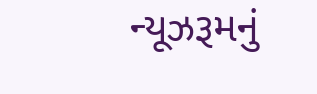ન્યૂઝરૂમનું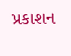પ્રકાશન